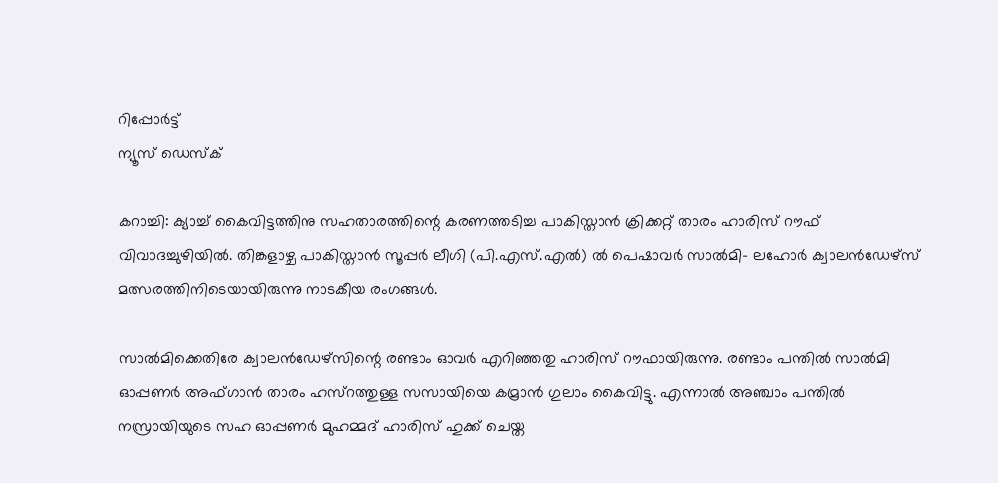റിപ്പോര്‍ട്ട്
ന്യൂസ് ഡെസ്ക്

കറാച്ചി: ക്യാച്ച് കൈവിട്ടത്തിനു സഹതാരത്തിന്റെ കരണത്തടിച്ച പാകിസ്താന്‍ ക്രിക്കറ്റ് താരം ഹാരിസ് റൗഫ് വിവാദച്ചുഴിയില്‍. തിങ്കളാഴ്ച പാകിസ്താന്‍ സൂപ്പര്‍ ലീഗി (പി.എസ്.എല്‍) ല്‍ പെഷാവര്‍ സാല്‍മി- ലഹോര്‍ ക്വാലന്‍ഡേഴ്സ് മത്സരത്തിനിടെയായിരുന്നു നാടകീയ രംഗങ്ങള്‍.

സാല്‍മിക്കെതിരേ ക്വാലന്‍ഡേഴ്സിന്റെ രണ്ടാം ഓവര്‍ എറിഞ്ഞതു ഹാരിസ് റൗഫായിരുന്നു. രണ്ടാം പന്തില്‍ സാല്‍മി ഓപ്പണര്‍ അഫ്ഗാന്‍ താരം ഹസ്റത്തുള്ള സസായിയെ കമ്രാന്‍ ഗുലാം കൈവിട്ടു. എന്നാല്‍ അഞ്ചാം പന്തില്‍ നസ്രായിയുടെ സഹ ഓപ്പണര്‍ മുഹമ്മദ് ഹാരിസ് ഹുക്ക് ചെയ്ത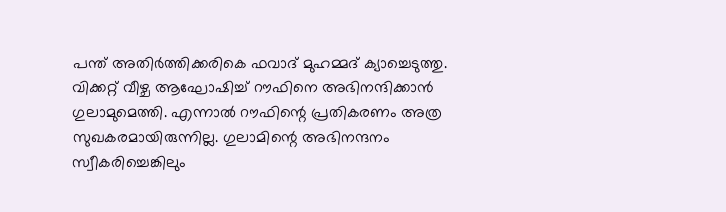പന്ത് അതിര്‍ത്തിക്കരികെ ഫവാദ് മുഹമ്മദ് ക്യാച്ചെടുത്തു. വിക്കറ്റ് വീഴ്ച ആഘോഷിച്ച് റൗഫിനെ അഭിനന്ദിക്കാന്‍ ഗുലാമുമെത്തി. എന്നാല്‍ റൗഫിന്റെ പ്രതികരണം അത്ര സുഖകരമായിരുന്നില്ല. ഗുലാമിന്റെ അഭിനന്ദനം സ്വീകരിച്ചെങ്കിലും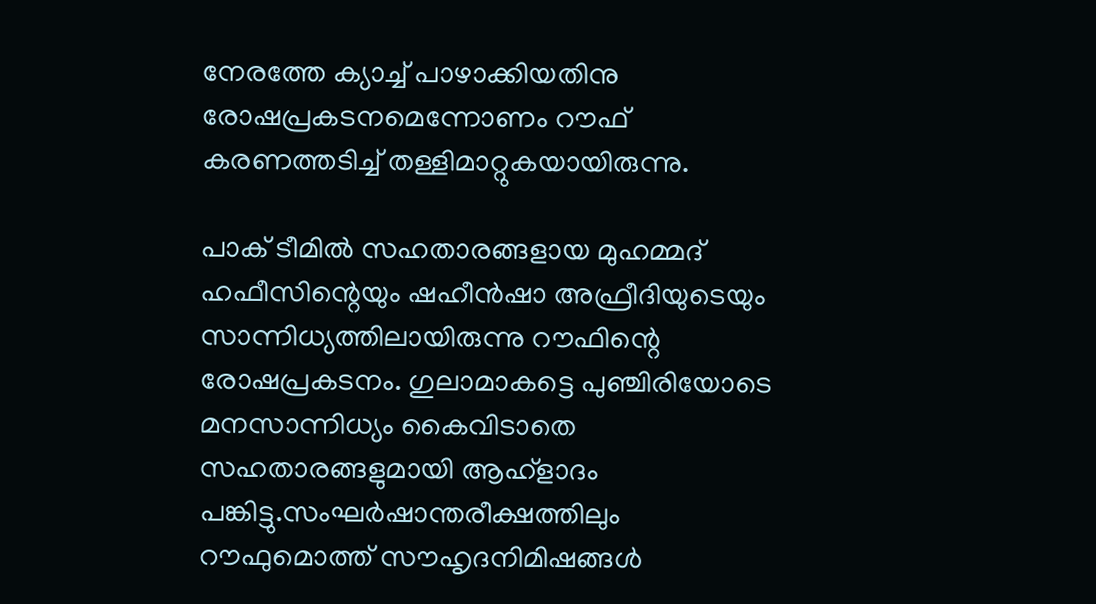നേരത്തേ ക്യാച്ച് പാഴാക്കിയതിനു രോഷപ്രകടനമെന്നോണം റൗഫ് കരണത്തടിച്ച് തള്ളിമാറ്റുകയായിരുന്നു.

പാക് ടീമില്‍ സഹതാരങ്ങളായ മുഹമ്മദ് ഹഫീസിന്റെയും ഷഹീന്‍ഷാ അഫ്രീദിയുടെയും സാന്നിധ്യത്തിലായിരുന്നു റൗഫിന്റെ രോഷപ്രകടനം. ഗുലാമാകട്ടെ പുഞ്ചിരിയോടെ മനസാന്നിധ്യം കൈവിടാതെ സഹതാരങ്ങളുമായി ആഹ്ളാദം പങ്കിട്ടു.സംഘര്‍ഷാന്തരീക്ഷത്തിലും റൗഫുമൊത്ത് സൗഹൃദനിമിഷങ്ങള്‍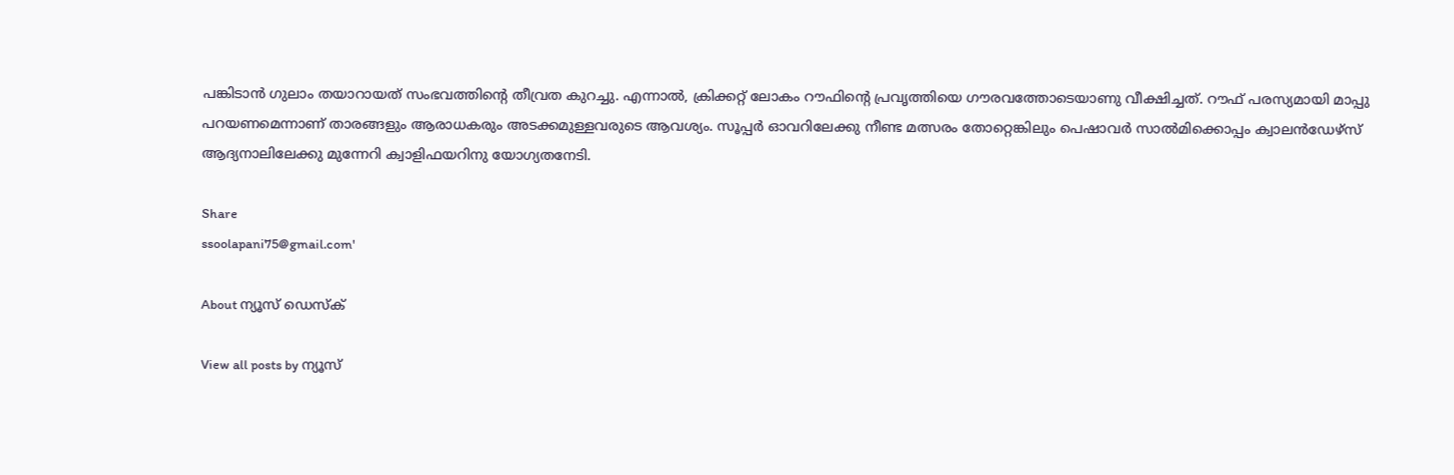പങ്കിടാന്‍ ഗുലാം തയാറായത് സംഭവത്തിന്റെ തീവ്രത കുറച്ചു. എന്നാല്‍, ക്രിക്കറ്റ് ലോകം റൗഫിന്റെ പ്രവൃത്തിയെ ഗൗരവത്തോടെയാണു വീക്ഷിച്ചത്. റൗഫ് പരസ്യമായി മാപ്പു പറയണമെന്നാണ് താരങ്ങളും ആരാധകരും അടക്കമുള്ളവരുടെ ആവശ്യം. സൂപ്പര്‍ ഓവറിലേക്കു നീണ്ട മത്സരം തോറ്റെങ്കിലും പെഷാവര്‍ സാല്‍മിക്കൊപ്പം ക്വാലന്‍ഡേഴ്സ് ആദ്യനാലിലേക്കു മുന്നേറി ക്വാളിഫയറിനു യോഗ്യതനേടി.

Share
ssoolapani75@gmail.com'

About ന്യൂസ് ഡെസ്ക്

View all posts by ന്യൂസ്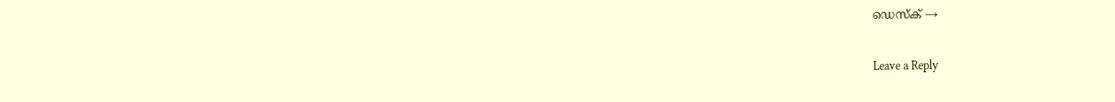ഡെസ്ക് →

Leave a Reply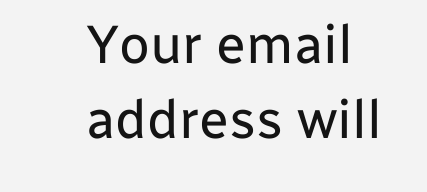Your email address will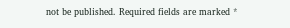not be published. Required fields are marked *